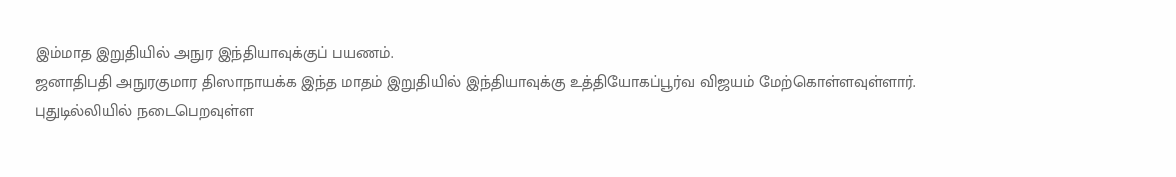இம்மாத இறுதியில் அநுர இந்தியாவுக்குப் பயணம்.
ஜனாதிபதி அநுரகுமார திஸாநாயக்க இந்த மாதம் இறுதியில் இந்தியாவுக்கு உத்தியோகப்பூர்வ விஜயம் மேற்கொள்ளவுள்ளார்.
புதுடில்லியில் நடைபெறவுள்ள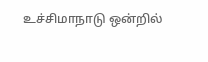உச்சிமாநாடு ஒன்றில்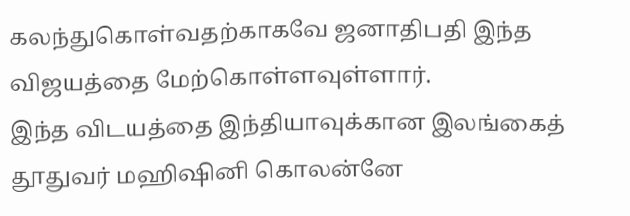கலந்துகொள்வதற்காகவே ஜனாதிபதி இந்த விஜயத்தை மேற்கொள்ளவுள்ளார்.
இந்த விடயத்தை இந்தியாவுக்கான இலங்கைத் தூதுவர் மஹிஷினி கொலன்னே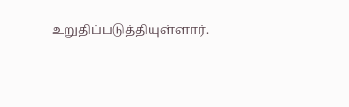உறுதிப்படுத்தியுள்ளார்.